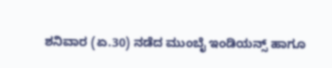ಶನಿವಾರ (ಏ.30) ನಡೆದ ಮುಂಬೈ ಇಂಡಿಯನ್ಸ್ ಹಾಗೂ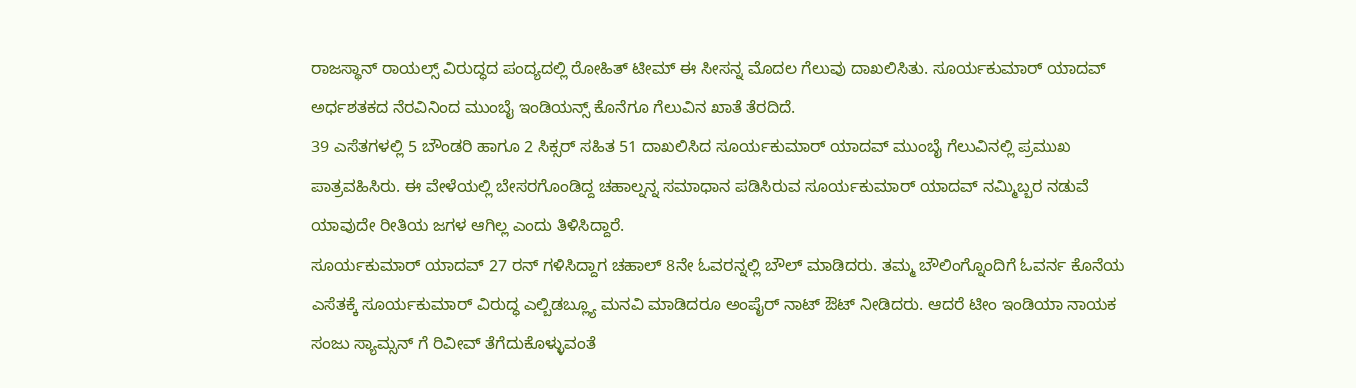ರಾಜಸ್ಥಾನ್ ರಾಯಲ್ಸ್ ವಿರುದ್ಧದ ಪಂದ್ಯದಲ್ಲಿ ರೋಹಿತ್ ಟೀಮ್ ಈ ಸೀಸನ್ನ ಮೊದಲ ಗೆಲುವು ದಾಖಲಿಸಿತು. ಸೂರ್ಯಕುಮಾರ್ ಯಾದವ್ ಅರ್ಧಶತಕದ ನೆರವಿನಿಂದ ಮುಂಬೈ ಇಂಡಿಯನ್ಸ್ ಕೊನೆಗೂ ಗೆಲುವಿನ ಖಾತೆ ತೆರದಿದೆ.
39 ಎಸೆತಗಳಲ್ಲಿ 5 ಬೌಂಡರಿ ಹಾಗೂ 2 ಸಿಕ್ಸರ್ ಸಹಿತ 51 ದಾಖಲಿಸಿದ ಸೂರ್ಯಕುಮಾರ್ ಯಾದವ್ ಮುಂಬೈ ಗೆಲುವಿನಲ್ಲಿ ಪ್ರಮುಖ ಪಾತ್ರವಹಿಸಿರು. ಈ ವೇಳೆಯಲ್ಲಿ ಬೇಸರಗೊಂಡಿದ್ದ ಚಹಾಲ್ನನ್ನ ಸಮಾಧಾನ ಪಡಿಸಿರುವ ಸೂರ್ಯಕುಮಾರ್ ಯಾದವ್ ನಮ್ಮಿಬ್ಬರ ನಡುವೆ ಯಾವುದೇ ರೀತಿಯ ಜಗಳ ಆಗಿಲ್ಲ ಎಂದು ತಿಳಿಸಿದ್ದಾರೆ.
ಸೂರ್ಯಕುಮಾರ್ ಯಾದವ್ 27 ರನ್ ಗಳಿಸಿದ್ದಾಗ ಚಹಾಲ್ 8ನೇ ಓವರನ್ನಲ್ಲಿ ಬೌಲ್ ಮಾಡಿದರು. ತಮ್ಮ ಬೌಲಿಂಗ್ನೊಂದಿಗೆ ಓವರ್ನ ಕೊನೆಯ ಎಸೆತಕ್ಕೆ ಸೂರ್ಯಕುಮಾರ್ ವಿರುದ್ಧ ಎಲ್ಬಿಡಬ್ಲ್ಯೂ ಮನವಿ ಮಾಡಿದರೂ ಅಂಪೈರ್ ನಾಟ್ ಔಟ್ ನೀಡಿದರು. ಆದರೆ ಟೀಂ ಇಂಡಿಯಾ ನಾಯಕ ಸಂಜು ಸ್ಯಾಮ್ಸನ್ ಗೆ ರಿವೀವ್ ತೆಗೆದುಕೊಳ್ಳುವಂತೆ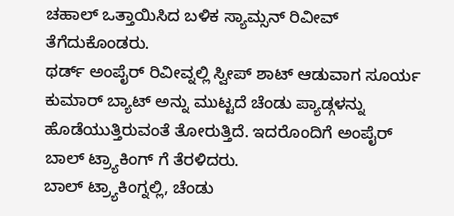ಚಹಾಲ್ ಒತ್ತಾಯಿಸಿದ ಬಳಿಕ ಸ್ಯಾಮ್ಸನ್ ರಿವೀವ್ ತೆಗೆದುಕೊಂಡರು.
ಥರ್ಡ್ ಅಂಪೈರ್ ರಿವೀವ್ನಲ್ಲಿ ಸ್ವೀಪ್ ಶಾಟ್ ಆಡುವಾಗ ಸೂರ್ಯ ಕುಮಾರ್ ಬ್ಯಾಟ್ ಅನ್ನು ಮುಟ್ಟದೆ ಚೆಂಡು ಪ್ಯಾಡ್ಗಳನ್ನು ಹೊಡೆಯುತ್ತಿರುವಂತೆ ತೋರುತ್ತಿದೆ. ಇದರೊಂದಿಗೆ ಅಂಪೈರ್ ಬಾಲ್ ಟ್ರ್ಯಾಕಿಂಗ್ ಗೆ ತೆರಳಿದರು.
ಬಾಲ್ ಟ್ರ್ಯಾಕಿಂಗ್ನಲ್ಲಿ, ಚೆಂಡು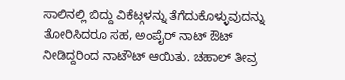ಸಾಲಿನಲ್ಲಿ ಬಿದ್ದು ವಿಕೆಟ್ಗಳನ್ನು ತೆಗೆದುಕೊಳ್ಳುವುದನ್ನು ತೋರಿಸಿದರೂ ಸಹ, ಅಂಪೈರ್ ನಾಟ್ ಔಟ್ ನೀಡಿದ್ದರಿಂದ ನಾಟೌಟ್ ಆಯಿತು. ಚಹಾಲ್ ತೀವ್ರ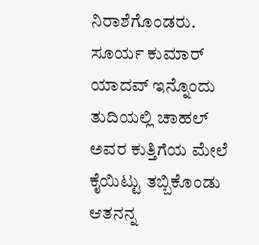ನಿರಾಶೆಗೊಂಡರು. ಸೂರ್ಯ ಕುಮಾರ್ ಯಾದವ್ ಇನ್ನೊಂದು ತುದಿಯಲ್ಲಿ ಚಾಹಲ್ ಅವರ ಕುತ್ತಿಗೆಯ ಮೇಲೆ ಕೈಯಿಟ್ಟು ತಬ್ಬಿಕೊಂಡು ಆತನನ್ನ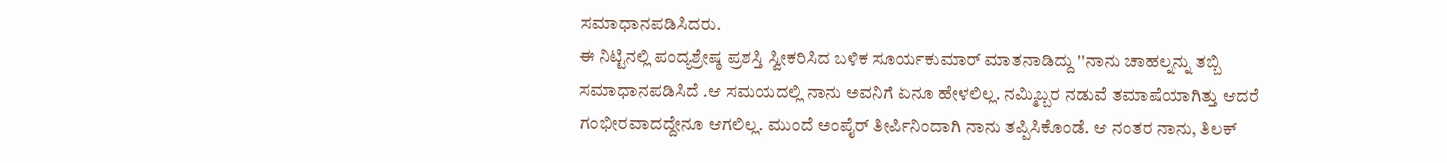ಸಮಾಧಾನಪಡಿಸಿದರು.
ಈ ನಿಟ್ಟಿನಲ್ಲಿ ಪಂದ್ಯಶ್ರೇಷ್ಠ ಪ್ರಶಸ್ತಿ ಸ್ವೀಕರಿಸಿದ ಬಳಿಕ ಸೂರ್ಯಕುಮಾರ್ ಮಾತನಾಡಿದ್ದು ''ನಾನು ಚಾಹಲ್ನನ್ನು ತಬ್ಬಿ ಸಮಾಧಾನಪಡಿಸಿದೆ .ಆ ಸಮಯದಲ್ಲಿ ನಾನು ಅವನಿಗೆ ಏನೂ ಹೇಳಲಿಲ್ಲ. ನಮ್ಮಿಬ್ಬರ ನಡುವೆ ತಮಾಷೆಯಾಗಿತ್ತು ಆದರೆ ಗಂಭೀರವಾದದ್ದೇನೂ ಆಗಲಿಲ್ಲ. ಮುಂದೆ ಅಂಪೈರ್ ತೀರ್ಪಿನಿಂದಾಗಿ ನಾನು ತಪ್ಪಿಸಿಕೊಂಡೆ. ಆ ನಂತರ ನಾನು, ತಿಲಕ್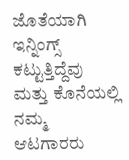ಜೊತೆಯಾಗಿ ಇನ್ನಿಂಗ್ಸ್ ಕಟ್ಟುತ್ತಿದ್ದೆವು ಮತ್ತು ಕೊನೆಯಲ್ಲಿ ನಮ್ಮ ಆಟಗಾರರು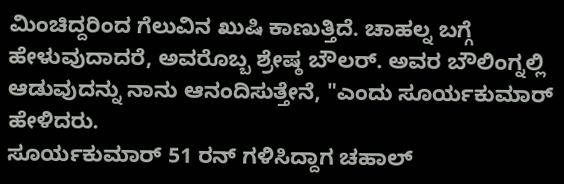ಮಿಂಚಿದ್ದರಿಂದ ಗೆಲುವಿನ ಖುಷಿ ಕಾಣುತ್ತಿದೆ. ಚಾಹಲ್ನ ಬಗ್ಗೆ ಹೇಳುವುದಾದರೆ, ಅವರೊಬ್ಬ ಶ್ರೇಷ್ಠ ಬೌಲರ್. ಅವರ ಬೌಲಿಂಗ್ನಲ್ಲಿ ಆಡುವುದನ್ನು ನಾನು ಆನಂದಿಸುತ್ತೇನೆ, "ಎಂದು ಸೂರ್ಯಕುಮಾರ್ ಹೇಳಿದರು.
ಸೂರ್ಯಕುಮಾರ್ 51 ರನ್ ಗಳಿಸಿದ್ದಾಗ ಚಹಾಲ್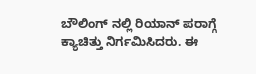ಬೌಲಿಂಗ್ ನಲ್ಲಿ ರಿಯಾನ್ ಪರಾಗ್ಗೆ ಕ್ಯಾಚಿತ್ತು ನಿರ್ಗಮಿಸಿದರು. ಈ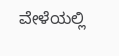ವೇಳೆಯಲ್ಲಿ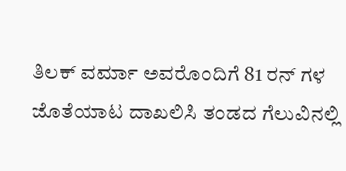ತಿಲಕ್ ವರ್ಮಾ ಅವರೊಂದಿಗೆ 81 ರನ್ ಗಳ ಜೊತೆಯಾಟ ದಾಖಲಿಸಿ ತಂಡದ ಗೆಲುವಿನಲ್ಲಿ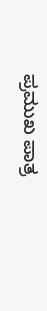ಪ್ರಮುಖ ಪಾತ್ರ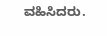ವಹಿಸಿದರು.